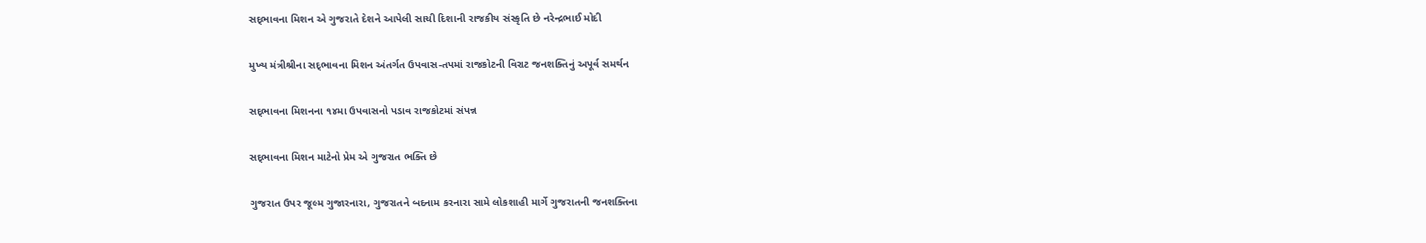સદ્‍ભાવના મિશન એ ગુજરાતે દેશને આપેલી સાચી દિશાની રાજકીય સંસ્કૃતિ છે નરેન્દ્રભાઈ મોદી

મુખ્ય મંત્રીશ્રીના સદ્‍ભાવના મિશન અંતર્ગત ઉપવાસ-તપમાં રાજકોટની વિરાટ જનશક્તિનું અપૂર્વ સમર્થન

સદ્‍ભાવના મિશનના ૧૪મા ઉપવાસનો પડાવ રાજકોટમાં સંપન્ન

સદ્‍ભાવના મિશન માટેનો પ્રેમ એ ગુજરાત ભક્તિ છે

ગુજરાત ઉપર જૂલ્મ ગુજારનારા, ગુજરાતને બદનામ કરનારા સામે લોકશાહી માર્ગે ગુજરાતની જનશક્તિના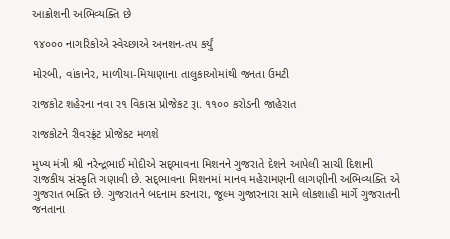આક્રોશની અભિવ્યક્તિ છે

૧૪૦૦૦ નાગરિકોએ સ્વેચ્છાએ અનશન-તપ કર્યું

મોરબી, વાંકાનેર, માળીયા-મિયાણાના તાલુકાઓમાંથી જનતા ઉમટી

રાજકોટ શહેરના નવા ર૧ વિકાસ પ્રોજેકટ રૂા. ૧૧૦૦ કરોડની જાહેરાત

રાજકોટને રીવરફ્રંટ પ્રોજેકટ મળશે

મુખ્ય મંત્રી શ્રી નરેન્દ્રભાઈ મોદીએ સદ્‍ભાવના મિશનને ગુજરાતે દેશને આપેલી સાચી દિશાની રાજકીય સંસ્કૃતિ ગણાવી છે. સદ્‍ભાવના મિશનમાં માનવ મહેરામણની લાગણીની અભિવ્યક્તિ એ ગુજરાત ભક્તિ છે. ગુજરાતને બદનામ કરનારા, જૂલ્મ ગુજારનારા સામે લોકશાહી માર્ગે ગુજરાતની જનતાના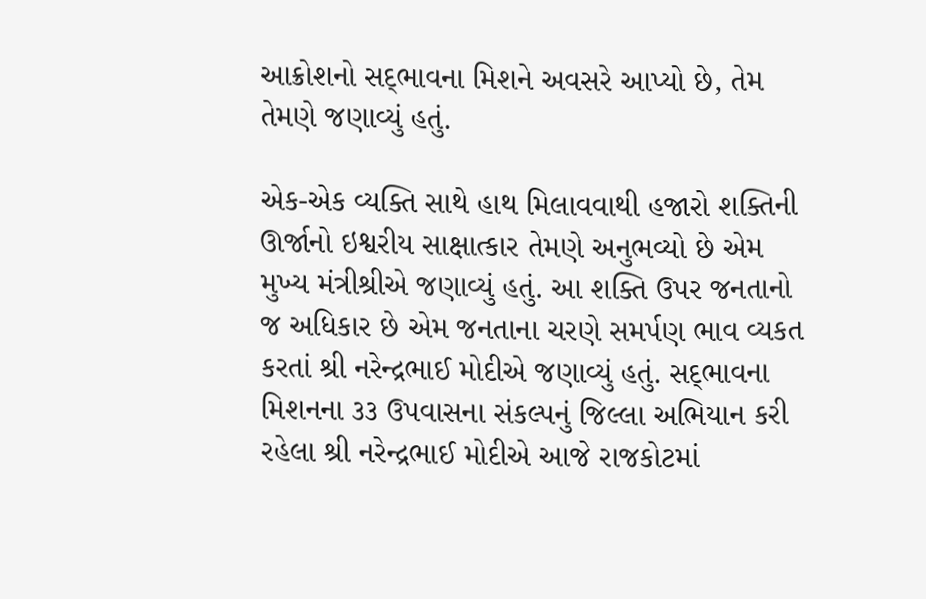આક્રોશનો સદ્‍ભાવના મિશને અવસરે આપ્યો છે, તેમ તેમણે જણાવ્યું હતું.

એક-એક વ્યક્તિ સાથે હાથ મિલાવવાથી હજારો શક્તિની ઊર્જાનો ઇશ્વરીય સાક્ષાત્કાર તેમણે અનુભવ્યો છે એમ મુખ્ય મંત્રીશ્રીએ જણાવ્યું હતું. આ શક્તિ ઉપર જનતાનો જ અધિકાર છે એમ જનતાના ચરણે સમર્પણ ભાવ વ્યકત કરતાં શ્રી નરેન્દ્રભાઈ મોદીએ જણાવ્યું હતું. સદ્‍ભાવના મિશનના ૩૩ ઉપવાસના સંકલ્પનું જિલ્લા અભિયાન કરી રહેલા શ્રી નરેન્દ્રભાઈ મોદીએ આજે રાજકોટમાં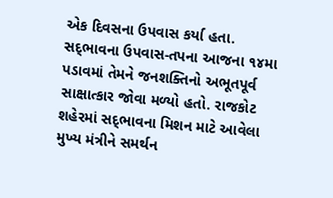એક દિવસના ઉપવાસ કર્યા હતા. સદ્‍ભાવના ઉપવાસ-તપના આજના ૧૪મા પડાવમાં તેમને જનશક્તિનો અભૂતપૂર્વ સાક્ષાત્કાર જોવા મળ્યો હતો. રાજકોટ શહેરમાં સદ્‍ભાવના મિશન માટે આવેલા મુખ્ય મંત્રીને સમર્થન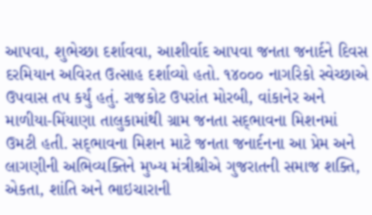આપવા, શુભેચ્છા દર્શાવવા, આશીર્વાદ આપવા જનતા જનાર્દને દિવસ દરમિયાન અવિરત ઉત્સાહ દર્શાવ્યો હતો. ૧૪૦૦૦ નાગરિકો સ્વેચ્છાએ ઉપવાસ તપ કર્યું હતું. રાજકોટ ઉપરાંત મોરબી, વાંકાનેર અને માળીયા-મિંયાણા તાલુકામાંથી ગ્રામ જનતા સદ્‍ભાવના મિશનમાં ઉમટી હતી. સદ્‍ભાવના મિશન માટે જનતા જનાર્દનના આ પ્રેમ અને લાગણીની અભિવ્યક્તિને મુખ્ય મંત્રીશ્રીએ ગુજરાતની સમાજ શક્તિ, એકતા, શાંતિ અને ભાઇચારાની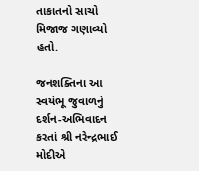તાકાતનો સાચો મિજાજ ગણાવ્યો હતો.

જનશક્તિના આ સ્વયંભૂ જુવાળનું દર્શન-અભિવાદન કરતાં શ્રી નરેન્દ્રભાઈ મોદીએ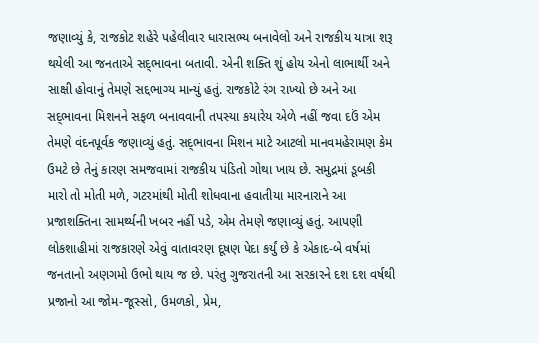જણાવ્યું કે, રાજકોટ શહેરે પહેલીવાર ધારાસભ્ય બનાવેલો અને રાજકીય યાત્રા શરૂ થયેલી આ જનતાએ સદ્‍ભાવના બતાવી. એની શક્તિ શું હોય એનો લાભાર્થી અને સાક્ષી હોવાનું તેમણે સદ્દભાગ્ય માન્યું હતું. રાજકોટે રંગ રાખ્યો છે અને આ સદ્‍ભાવના મિશનને સફળ બનાવવાની તપસ્યા કયારેય એળે નહીં જવા દઉં એમ તેમણે વંદનપૂર્વક જણાવ્યું હતું. સદ્‍ભાવના મિશન માટે આટલો માનવમહેરામણ કેમ ઉમટે છે તેનું કારણ સમજવામાં રાજકીય પંડિતો ગોથા ખાય છે. સમુદ્રમાં ડૂબકી મારો તો મોતી મળે, ગટરમાંથી મોતી શોધવાના હવાતીયા મારનારાને આ પ્રજાશક્તિના સામર્થ્યની ખબર નહીં પડે, એમ તેમણે જણાવ્યું હતું. આપણી લોકશાહીમાં રાજકારણે એવું વાતાવરણ દૂષણ પેદા કર્યું છે કે એકાદ-બે વર્ષમાં જનતાનો અણગમો ઉભો થાય જ છે. પરંતુ ગુજરાતની આ સરકારને દશ દશ વર્ષથી પ્રજાનો આ જોમ-જૂસ્સો, ઉમળકો, પ્રેમ,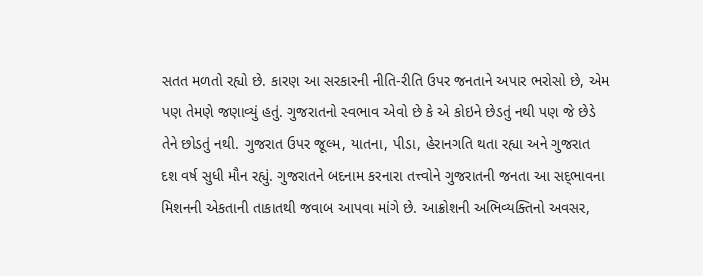સતત મળતો રહ્યો છે. કારણ આ સરકારની નીતિ-રીતિ ઉપર જનતાને અપાર ભરોસો છે, એમ પણ તેમણે જણાવ્યું હતું. ગુજરાતનો સ્વભાવ એવો છે કે એ કોઇને છેડતું નથી પણ જે છેડે તેને છોડતું નથી. ગુજરાત ઉપર જૂલ્મ, યાતના, પીડા, હેરાનગતિ થતા રહ્યા અને ગુજરાત દશ વર્ષ સુધી મૌન રહ્યું. ગુજરાતને બદનામ કરનારા તત્ત્વોને ગુજરાતની જનતા આ સદ્‍ભાવના મિશનની એકતાની તાકાતથી જવાબ આપવા માંગે છે. આક્રોશની અભિવ્યક્તિનો અવસર,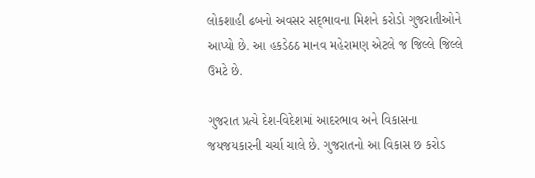લોકશાહી ઢબનો અવસર સદ્‍ભાવના મિશને કરોડો ગુજરાતીઓને આપ્યો છે. આ હકડેઠઠ માનવ મહેરામણ એટલે જ જિલ્લે જિલ્લે ઉમટે છે.

ગુજરાત પ્રત્યે દેશ-વિદેશમાં આદરભાવ અને વિકાસના જયજયકારની ચર્ચા ચાલે છે. ગુજરાતનો આ વિકાસ છ કરોડ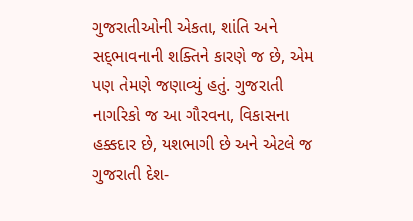ગુજરાતીઓની એકતા, શાંતિ અને સદ્‍ભાવનાની શક્તિને કારણે જ છે, એમ પણ તેમણે જણાવ્યું હતું. ગુજરાતી નાગરિકો જ આ ગૌરવના, વિકાસના હક્કદાર છે, યશભાગી છે અને એટલે જ ગુજરાતી દેશ-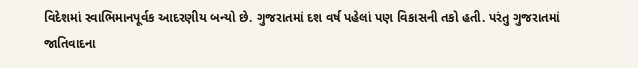વિદેશમાં સ્વાભિમાનપૂર્વક આદરણીય બન્યો છે. ગુજરાતમાં દશ વર્ષ પહેલાં પણ વિકાસની તકો હતી. પરંતુ ગુજરાતમાં જાતિવાદના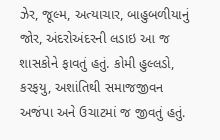ઝેર, જૂલ્મ, અત્યાચાર, બાહુબળીયાનું જોર, અંદરોઅંદરની લડાઇ આ જ શાસકોને ફાવતું હતું. કોમી હુલ્લડો, કરફયુ, અશાંતિથી સમાજજીવન અજંપા અને ઉચાટમાં જ જીવતું હતું.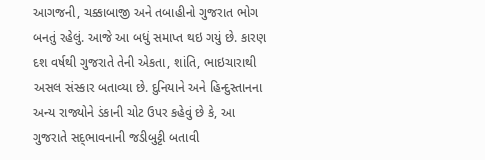આગજની, ચક્કાબાજી અને તબાહીનો ગુજરાત ભોગ બનતું રહેલું. આજે આ બધું સમાપ્ત થઇ ગયું છે. કારણ દશ વર્ષથી ગુજરાતે તેની એકતા, શાંતિ, ભાઇચારાથી અસલ સંસ્કાર બતાવ્યા છે. દુનિયાને અને હિન્દુસ્તાનના અન્ય રાજ્યોને ડંકાની ચોટ ઉપર કહેવું છે કે, આ ગુજરાતે સદ્‍ભાવનાની જડીબુટ્ટી બતાવી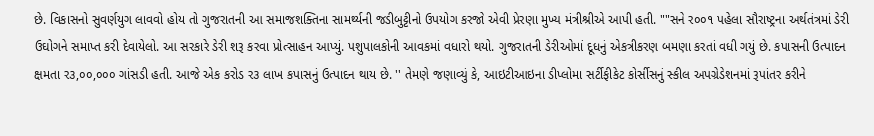છે. વિકાસનો સુવર્ણયુગ લાવવો હોય તો ગુજરાતની આ સમાજશક્તિના સામર્થ્યની જડીબુટ્ટીનો ઉપયોગ કરજો એવી પ્રેરણા મુખ્ય મંત્રીશ્રીએ આપી હતી. ""સને ર૦૦૧ પહેલા સૌરાષ્ટ્રના અર્થતંત્રમાં ડેરી ઉઘોગને સમાપ્ત કરી દેવાયેલો. આ સરકારે ડેરી શરૂ કરવા પ્રોત્સાહન આપ્યું. પશુપાલકોની આવકમાં વધારો થયો. ગુજરાતની ડેરીઓમાં દૂધનું એકત્રીકરણ બમણા કરતાં વધી ગયું છે. કપાસની ઉત્પાદન ક્ષમતા ર૩,૦૦,૦૦૦ ગાંસડી હતી. આજે એક કરોડ ર૩ લાખ કપાસનું ઉત્પાદન થાય છે. '' તેમણે જણાવ્યું કે, આઇટીઆઇના ડીપ્લોમા સર્ટીફીકેટ કોર્સીસનું સ્કીલ અપગ્રેડેશનમાં રૂપાંતર કરીને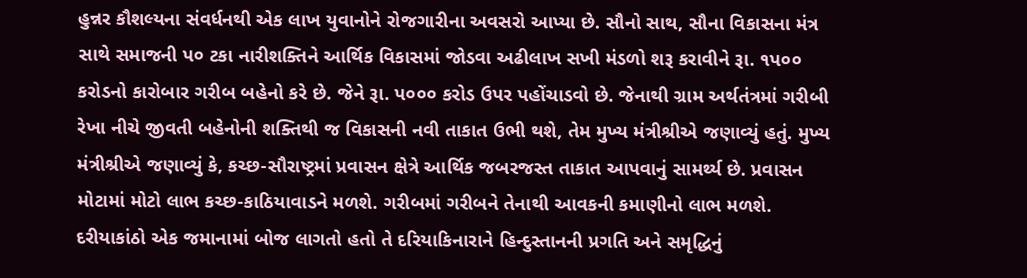હુન્નર કૌશલ્યના સંવર્ધનથી એક લાખ યુવાનોને રોજગારીના અવસરો આપ્યા છે. સૌનો સાથ, સૌના વિકાસના મંત્ર સાથે સમાજની પ૦ ટકા નારીશક્તિને આર્થિક વિકાસમાં જોડવા અઢીલાખ સખી મંડળો શરૂ કરાવીને રૂા. ૧પ૦૦ કરોડનો કારોબાર ગરીબ બહેનો કરે છે. જેને રૂા. પ૦૦૦ કરોડ ઉપર પહોંચાડવો છે. જેનાથી ગ્રામ અર્થતંત્રમાં ગરીબી રેખા નીચે જીવતી બહેનોની શક્તિથી જ વિકાસની નવી તાકાત ઉભી થશે, તેમ મુખ્ય મંત્રીશ્રીએ જણાવ્યું હતું. મુખ્ય મંત્રીશ્રીએ જણાવ્યું કે, કચ્છ-સૌરાષ્ટ્રમાં પ્રવાસન ક્ષેત્રે આર્થિક જબરજસ્ત તાકાત આપવાનું સામર્થ્ય છે. પ્રવાસન મોટામાં મોટો લાભ કચ્છ-કાઠિયાવાડને મળશે. ગરીબમાં ગરીબને તેનાથી આવકની કમાણીનો લાભ મળશે.   દરીયાકાંઠો એક જમાનામાં બોજ લાગતો હતો તે દરિયાકિનારાને હિન્દુસ્તાનની પ્રગતિ અને સમૃદ્ધિનું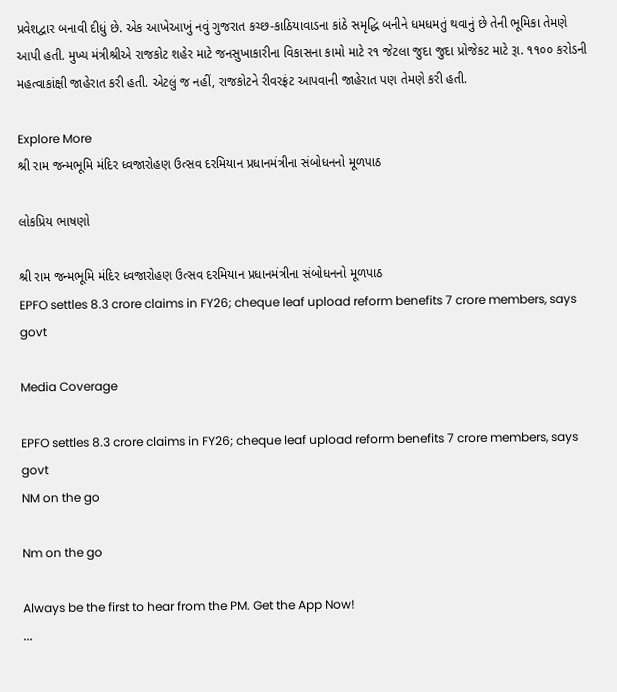પ્રવેશદ્વાર બનાવી દીધું છે. એક આખેઆખું નવું ગુજરાત કચ્છ-કાઠિયાવાડના કાંઠે સમૃદ્ધિ બનીને ધમધમતું થવાનું છે તેની ભૂમિકા તેમણે આપી હતી. મુખ્ય મંત્રીશ્રીએ રાજકોટ શહેર માટે જનસુખાકારીના વિકાસના કામો માટે ર૧ જેટલા જુદા જુદા પ્રોજેકટ માટે રૂા. ૧૧૦૦ કરોડની મહત્વાકાંક્ષી જાહેરાત કરી હતી. એટલું જ નહીં, રાજકોટને રીવરફ્રંટ આપવાની જાહેરાત પણ તેમણે કરી હતી.

Explore More
શ્રી રામ જન્મભૂમિ મંદિર ધ્વજારોહણ ઉત્સવ દરમિયાન પ્રધાનમંત્રીના સંબોધનનો મૂળપાઠ

લોકપ્રિય ભાષણો

શ્રી રામ જન્મભૂમિ મંદિર ધ્વજારોહણ ઉત્સવ દરમિયાન પ્રધાનમંત્રીના સંબોધનનો મૂળપાઠ
EPFO settles 8.3 crore claims in FY26; cheque leaf upload reform benefits 7 crore members, says govt

Media Coverage

EPFO settles 8.3 crore claims in FY26; cheque leaf upload reform benefits 7 crore members, says govt
NM on the go

Nm on the go

Always be the first to hear from the PM. Get the App Now!
...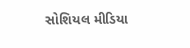સોશિયલ મીડિયા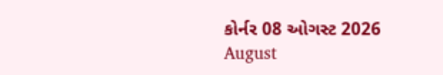કોર્નર 08 ઓગસ્ટ 2026
August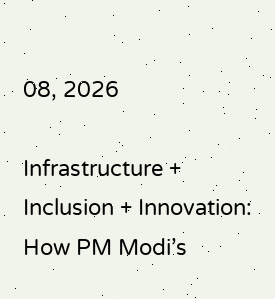08, 2026

Infrastructure + Inclusion + Innovation: How PM Modi’s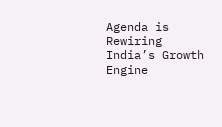Agenda is Rewiring India’s Growth Engine